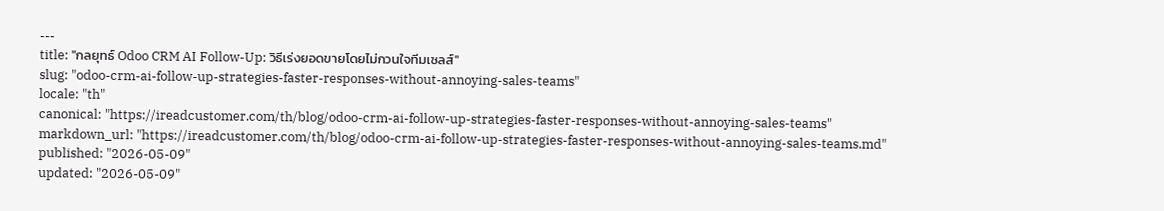---
title: "กลยุทธ์ Odoo CRM AI Follow-Up: วิธีเร่งยอดขายโดยไม่กวนใจทีมเซลส์"
slug: "odoo-crm-ai-follow-up-strategies-faster-responses-without-annoying-sales-teams"
locale: "th"
canonical: "https://ireadcustomer.com/th/blog/odoo-crm-ai-follow-up-strategies-faster-responses-without-annoying-sales-teams"
markdown_url: "https://ireadcustomer.com/th/blog/odoo-crm-ai-follow-up-strategies-faster-responses-without-annoying-sales-teams.md"
published: "2026-05-09"
updated: "2026-05-09"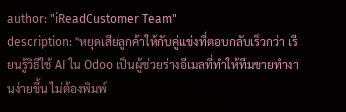author: "iReadCustomer Team"
description: "หยุดเสียลูกค้าให้กับคู่แข่งที่ตอบกลับเร็วกว่า เรียนรู้วิธีใช้ AI ใน Odoo เป็นผู้ช่วยร่างอีเมลที่ทำให้ทีมขายทำงานง่ายขึ้น ไม่ต้องพิมพ์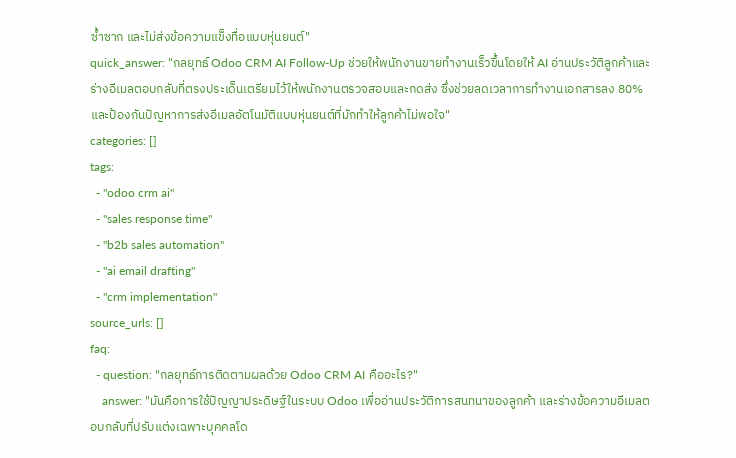ซ้ำซาก และไม่ส่งข้อความแข็งทื่อแบบหุ่นยนต์"
quick_answer: "กลยุทธ์ Odoo CRM AI Follow-Up ช่วยให้พนักงานขายทำงานเร็วขึ้นโดยให้ AI อ่านประวัติลูกค้าและร่างอีเมลตอบกลับที่ตรงประเด็นเตรียมไว้ให้พนักงานตรวจสอบและกดส่ง ซึ่งช่วยลดเวลาการทำงานเอกสารลง 80% และป้องกันปัญหาการส่งอีเมลอัตโนมัติแบบหุ่นยนต์ที่มักทำให้ลูกค้าไม่พอใจ"
categories: []
tags:
  - "odoo crm ai"
  - "sales response time"
  - "b2b sales automation"
  - "ai email drafting"
  - "crm implementation"
source_urls: []
faq:
  - question: "กลยุทธ์การติดตามผลด้วย Odoo CRM AI คืออะไร?"
    answer: "มันคือการใช้ปัญญาประดิษฐ์ในระบบ Odoo เพื่ออ่านประวัติการสนทนาของลูกค้า และร่างข้อความอีเมลตอบกลับที่ปรับแต่งเฉพาะบุคคลโด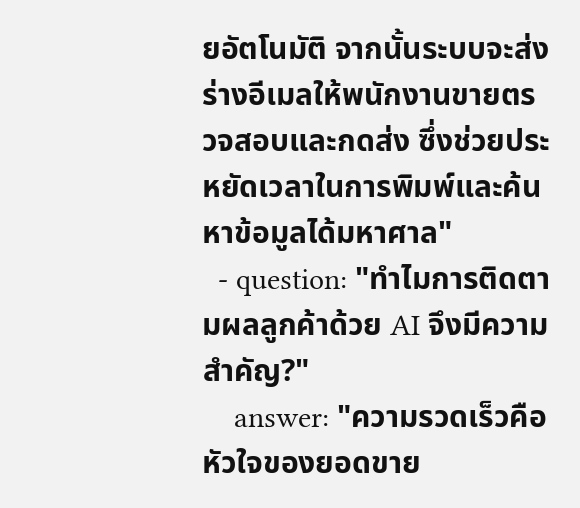ยอัตโนมัติ จากนั้นระบบจะส่งร่างอีเมลให้พนักงานขายตรวจสอบและกดส่ง ซึ่งช่วยประหยัดเวลาในการพิมพ์และค้นหาข้อมูลได้มหาศาล"
  - question: "ทำไมการติดตามผลลูกค้าด้วย AI จึงมีความสำคัญ?"
    answer: "ความรวดเร็วคือหัวใจของยอดขาย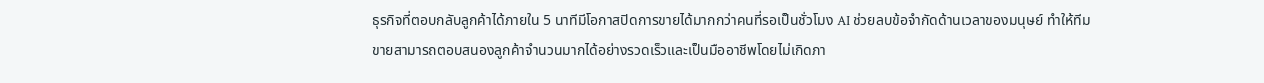ธุรกิจที่ตอบกลับลูกค้าได้ภายใน 5 นาทีมีโอกาสปิดการขายได้มากกว่าคนที่รอเป็นชั่วโมง AI ช่วยลบข้อจำกัดด้านเวลาของมนุษย์ ทำให้ทีมขายสามารถตอบสนองลูกค้าจำนวนมากได้อย่างรวดเร็วและเป็นมืออาชีพโดยไม่เกิดภา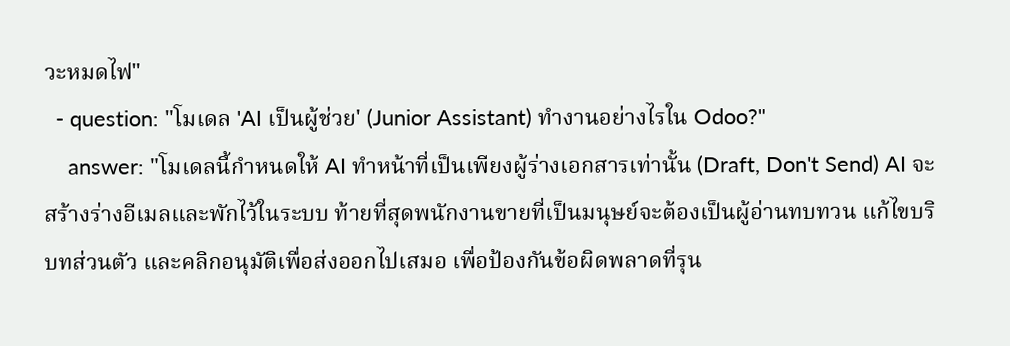วะหมดไฟ"
  - question: "โมเดล 'AI เป็นผู้ช่วย' (Junior Assistant) ทำงานอย่างไรใน Odoo?"
    answer: "โมเดลนี้กำหนดให้ AI ทำหน้าที่เป็นเพียงผู้ร่างเอกสารเท่านั้น (Draft, Don't Send) AI จะสร้างร่างอีเมลและพักไว้ในระบบ ท้ายที่สุดพนักงานขายที่เป็นมนุษย์จะต้องเป็นผู้อ่านทบทวน แก้ไขบริบทส่วนตัว และคลิกอนุมัติเพื่อส่งออกไปเสมอ เพื่อป้องกันข้อผิดพลาดที่รุน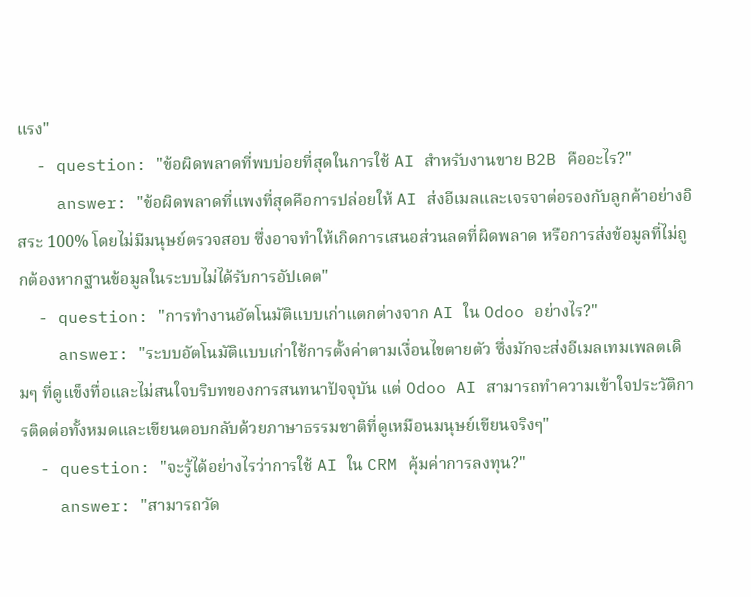แรง"
  - question: "ข้อผิดพลาดที่พบบ่อยที่สุดในการใช้ AI สำหรับงานขาย B2B คืออะไร?"
    answer: "ข้อผิดพลาดที่แพงที่สุดคือการปล่อยให้ AI ส่งอีเมลและเจรจาต่อรองกับลูกค้าอย่างอิสระ 100% โดยไม่มีมนุษย์ตรวจสอบ ซึ่งอาจทำให้เกิดการเสนอส่วนลดที่ผิดพลาด หรือการส่งข้อมูลที่ไม่ถูกต้องหากฐานข้อมูลในระบบไม่ได้รับการอัปเดต"
  - question: "การทำงานอัตโนมัติแบบเก่าแตกต่างจาก AI ใน Odoo อย่างไร?"
    answer: "ระบบอัตโนมัติแบบเก่าใช้การตั้งค่าตามเงื่อนไขตายตัว ซึ่งมักจะส่งอีเมลเทมเพลตเดิมๆ ที่ดูแข็งทื่อและไม่สนใจบริบทของการสนทนาปัจจุบัน แต่ Odoo AI สามารถทำความเข้าใจประวัติการติดต่อทั้งหมดและเขียนตอบกลับด้วยภาษาธรรมชาติที่ดูเหมือนมนุษย์เขียนจริงๆ"
  - question: "จะรู้ได้อย่างไรว่าการใช้ AI ใน CRM คุ้มค่าการลงทุน?"
    answer: "สามารถวัด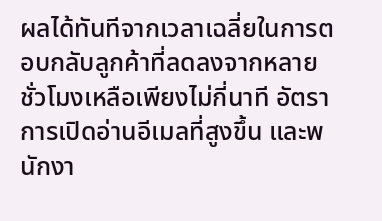ผลได้ทันทีจากเวลาเฉลี่ยในการตอบกลับลูกค้าที่ลดลงจากหลายชั่วโมงเหลือเพียงไม่กี่นาที อัตราการเปิดอ่านอีเมลที่สูงขึ้น และพนักงา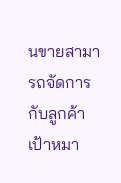นขายสามารถจัดการกับลูกค้าเป้าหมา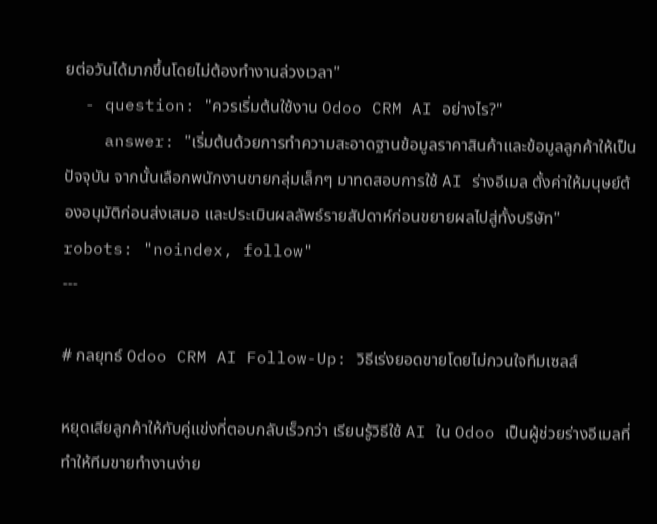ยต่อวันได้มากขึ้นโดยไม่ต้องทำงานล่วงเวลา"
  - question: "ควรเริ่มต้นใช้งาน Odoo CRM AI อย่างไร?"
    answer: "เริ่มต้นด้วยการทำความสะอาดฐานข้อมูลราคาสินค้าและข้อมูลลูกค้าให้เป็นปัจจุบัน จากนั้นเลือกพนักงานขายกลุ่มเล็กๆ มาทดสอบการใช้ AI ร่างอีเมล ตั้งค่าให้มนุษย์ต้องอนุมัติก่อนส่งเสมอ และประเมินผลลัพธ์รายสัปดาห์ก่อนขยายผลไปสู่ทั้งบริษัท"
robots: "noindex, follow"
---

# กลยุทธ์ Odoo CRM AI Follow-Up: วิธีเร่งยอดขายโดยไม่กวนใจทีมเซลส์

หยุดเสียลูกค้าให้กับคู่แข่งที่ตอบกลับเร็วกว่า เรียนรู้วิธีใช้ AI ใน Odoo เป็นผู้ช่วยร่างอีเมลที่ทำให้ทีมขายทำงานง่าย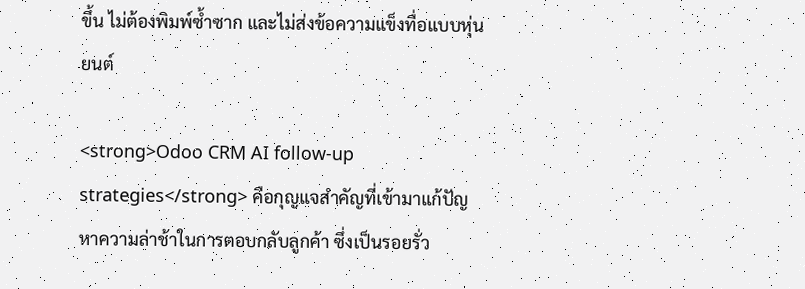ขึ้น ไม่ต้องพิมพ์ซ้ำซาก และไม่ส่งข้อความแข็งทื่อแบบหุ่นยนต์

<strong>Odoo CRM AI follow-up strategies</strong> คือกุญแจสำคัญที่เข้ามาแก้ปัญหาความล่าช้าในการตอบกลับลูกค้า ซึ่งเป็นรอยรั่ว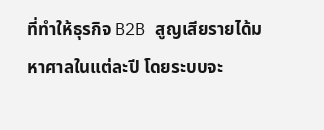ที่ทำให้ธุรกิจ B2B สูญเสียรายได้มหาศาลในแต่ละปี โดยระบบจะ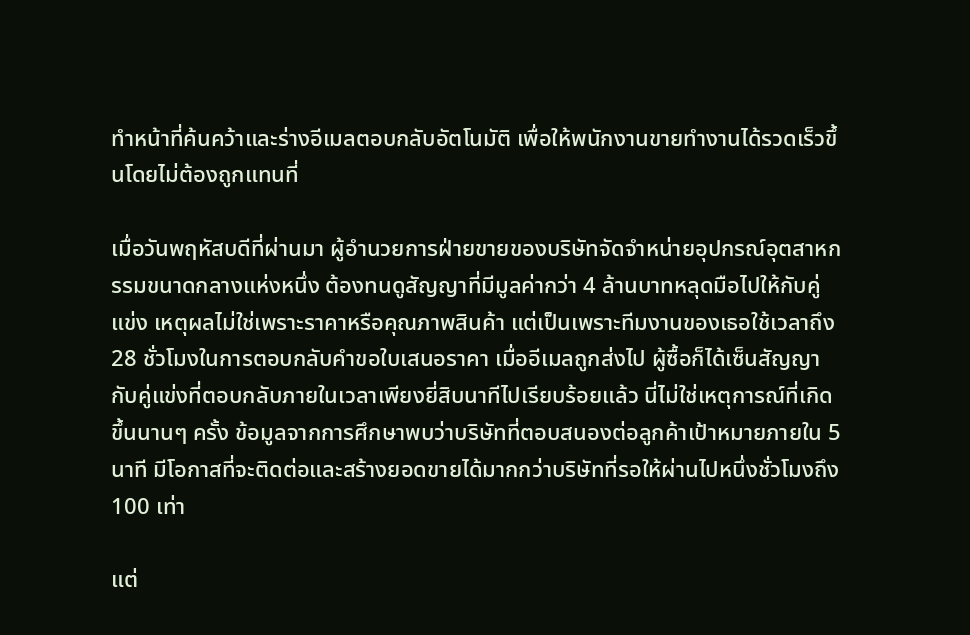ทำหน้าที่ค้นคว้าและร่างอีเมลตอบกลับอัตโนมัติ เพื่อให้พนักงานขายทำงานได้รวดเร็วขึ้นโดยไม่ต้องถูกแทนที่

เมื่อวันพฤหัสบดีที่ผ่านมา ผู้อำนวยการฝ่ายขายของบริษัทจัดจำหน่ายอุปกรณ์อุตสาหกรรมขนาดกลางแห่งหนึ่ง ต้องทนดูสัญญาที่มีมูลค่ากว่า 4 ล้านบาทหลุดมือไปให้กับคู่แข่ง เหตุผลไม่ใช่เพราะราคาหรือคุณภาพสินค้า แต่เป็นเพราะทีมงานของเธอใช้เวลาถึง 28 ชั่วโมงในการตอบกลับคำขอใบเสนอราคา เมื่ออีเมลถูกส่งไป ผู้ซื้อก็ได้เซ็นสัญญากับคู่แข่งที่ตอบกลับภายในเวลาเพียงยี่สิบนาทีไปเรียบร้อยแล้ว นี่ไม่ใช่เหตุการณ์ที่เกิดขึ้นนานๆ ครั้ง ข้อมูลจากการศึกษาพบว่าบริษัทที่ตอบสนองต่อลูกค้าเป้าหมายภายใน 5 นาที มีโอกาสที่จะติดต่อและสร้างยอดขายได้มากกว่าบริษัทที่รอให้ผ่านไปหนึ่งชั่วโมงถึง 100 เท่า

แต่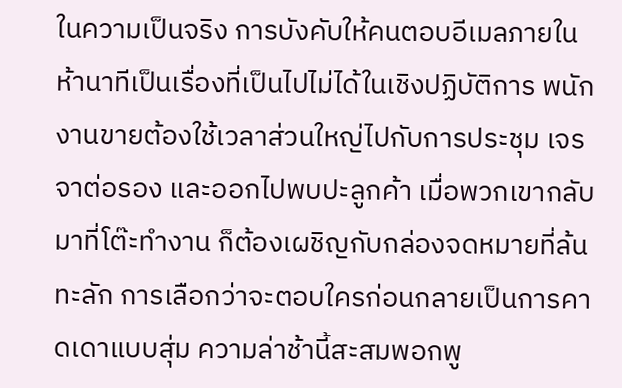ในความเป็นจริง การบังคับให้คนตอบอีเมลภายในห้านาทีเป็นเรื่องที่เป็นไปไม่ได้ในเชิงปฏิบัติการ พนักงานขายต้องใช้เวลาส่วนใหญ่ไปกับการประชุม เจรจาต่อรอง และออกไปพบปะลูกค้า เมื่อพวกเขากลับมาที่โต๊ะทำงาน ก็ต้องเผชิญกับกล่องจดหมายที่ล้นทะลัก การเลือกว่าจะตอบใครก่อนกลายเป็นการคาดเดาแบบสุ่ม ความล่าช้านี้สะสมพอกพู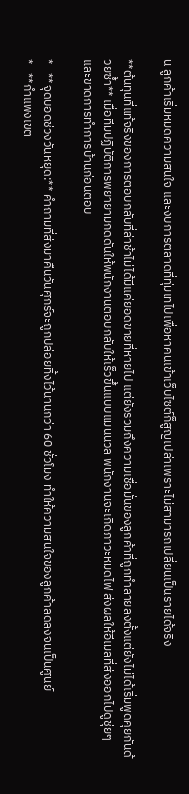น ลูกค้าเริ่มหมดความสนใจ และงบการตลาดที่ทุ่มเทไปเพื่อหาคนเข้าเว็บไซต์ก็สูญเปล่าเพราะไม่สามารถเปลี่ยนเป็นรายได้จริง

**ต้นทุนที่แท้จริงของการตอบกลับที่ล่าช้าไม่ได้มีแค่ยอดขายที่หายไป แต่ยังรวมถึงความเชื่อมั่นของลูกค้าที่ถูกทำลายลงตั้งแต่ยังไม่ได้เริ่มพูดคุยกันด้วยซ้ำ** เมื่อทีมปฏิบัติการพยายามกดดันให้พนักงานตอบกลับให้เร็วขึ้นแบบแมนนวล พนักงานจะเกิดภาวะหมดไฟ ส่งผลให้อีเมลที่ส่งออกไปดูชุ่ยๆ และขาดการทำการบ้านก่อนตอบ

*   **จุดบอดช่วงวันหยุด:** คำถามที่ส่งมาคืนวันศุกร์จะถูกปล่อยทิ้งไว้นานกว่า 60 ชั่วโมง ทำให้ความสนใจของลูกค้าลดลงจนเป็นศูนย์
*   **กำแพงเขต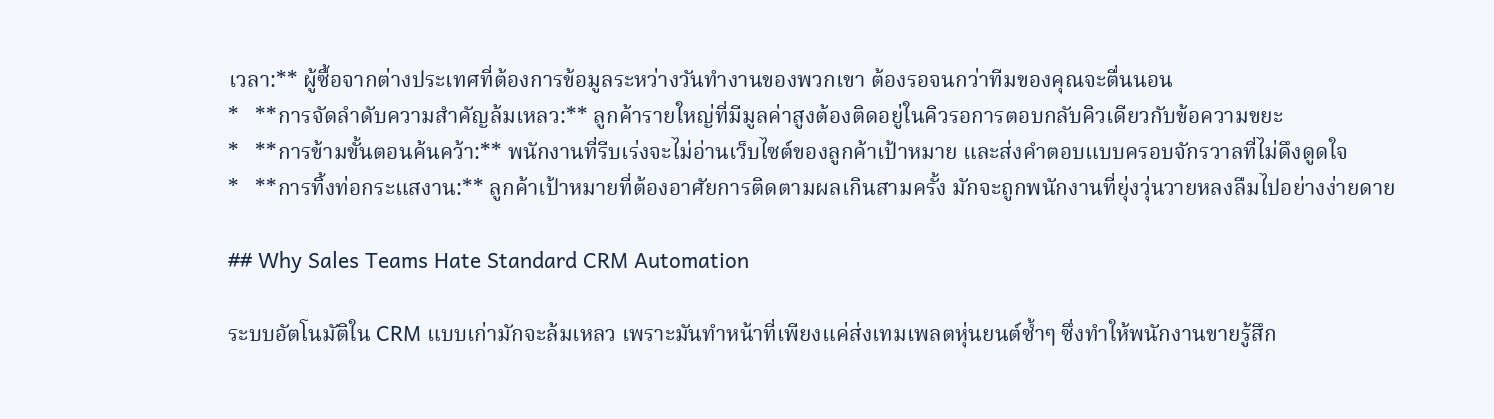เวลา:** ผู้ซื้อจากต่างประเทศที่ต้องการข้อมูลระหว่างวันทำงานของพวกเขา ต้องรอจนกว่าทีมของคุณจะตื่นนอน
*   **การจัดลำดับความสำคัญล้มเหลว:** ลูกค้ารายใหญ่ที่มีมูลค่าสูงต้องติดอยู่ในคิวรอการตอบกลับคิวเดียวกับข้อความขยะ
*   **การข้ามขั้นตอนค้นคว้า:** พนักงานที่รีบเร่งจะไม่อ่านเว็บไซต์ของลูกค้าเป้าหมาย และส่งคำตอบแบบครอบจักรวาลที่ไม่ดึงดูดใจ
*   **การทิ้งท่อกระแสงาน:** ลูกค้าเป้าหมายที่ต้องอาศัยการติดตามผลเกินสามครั้ง มักจะถูกพนักงานที่ยุ่งวุ่นวายหลงลืมไปอย่างง่ายดาย

## Why Sales Teams Hate Standard CRM Automation

ระบบอัตโนมัติใน CRM แบบเก่ามักจะล้มเหลว เพราะมันทำหน้าที่เพียงแค่ส่งเทมเพลตหุ่นยนต์ซ้ำๆ ซึ่งทำให้พนักงานขายรู้สึก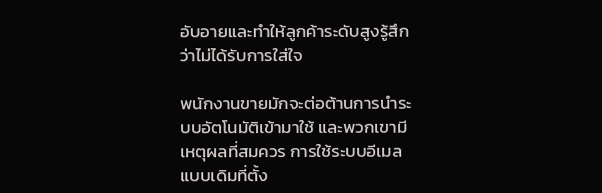อับอายและทำให้ลูกค้าระดับสูงรู้สึกว่าไม่ได้รับการใส่ใจ

พนักงานขายมักจะต่อต้านการนำระบบอัตโนมัติเข้ามาใช้ และพวกเขามีเหตุผลที่สมควร การใช้ระบบอีเมลแบบเดิมที่ตั้ง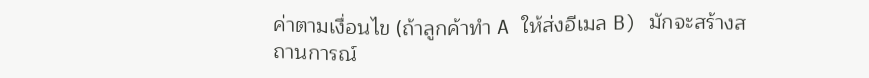ค่าตามเงื่อนไข (ถ้าลูกค้าทำ A ให้ส่งอีเมล B) มักจะสร้างสถานการณ์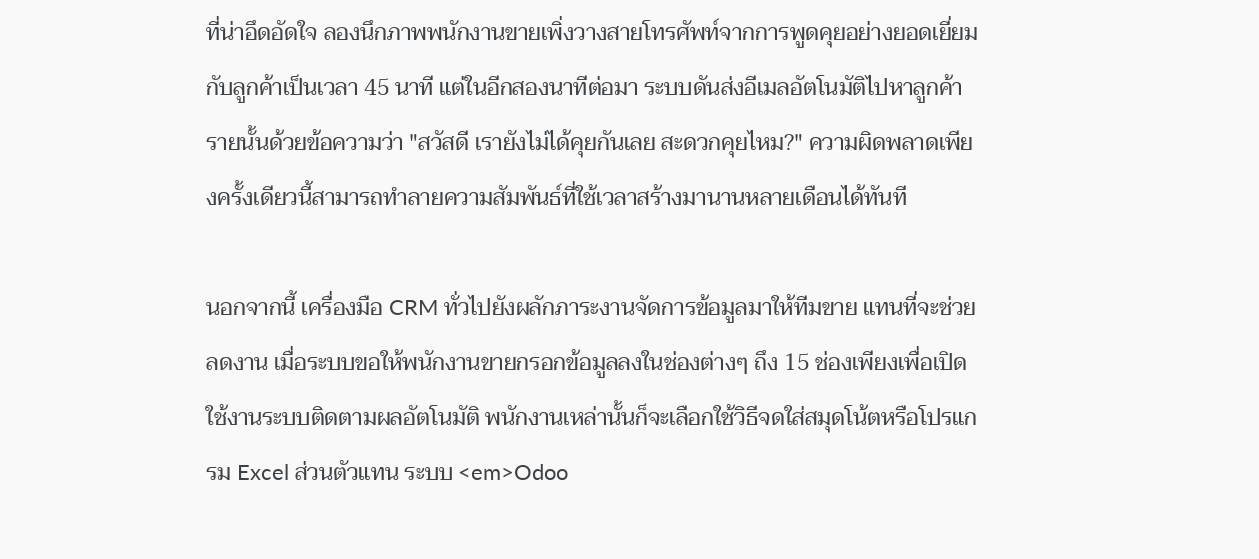ที่น่าอึดอัดใจ ลองนึกภาพพนักงานขายเพิ่งวางสายโทรศัพท์จากการพูดคุยอย่างยอดเยี่ยมกับลูกค้าเป็นเวลา 45 นาที แต่ในอีกสองนาทีต่อมา ระบบดันส่งอีเมลอัตโนมัติไปหาลูกค้ารายนั้นด้วยข้อความว่า "สวัสดี เรายังไม่ได้คุยกันเลย สะดวกคุยไหม?" ความผิดพลาดเพียงครั้งเดียวนี้สามารถทำลายความสัมพันธ์ที่ใช้เวลาสร้างมานานหลายเดือนได้ทันที

นอกจากนี้ เครื่องมือ CRM ทั่วไปยังผลักภาระงานจัดการข้อมูลมาให้ทีมขาย แทนที่จะช่วยลดงาน เมื่อระบบขอให้พนักงานขายกรอกข้อมูลลงในช่องต่างๆ ถึง 15 ช่องเพียงเพื่อเปิดใช้งานระบบติดตามผลอัตโนมัติ พนักงานเหล่านั้นก็จะเลือกใช้วิธีจดใส่สมุดโน้ตหรือโปรแกรม Excel ส่วนตัวแทน ระบบ <em>Odoo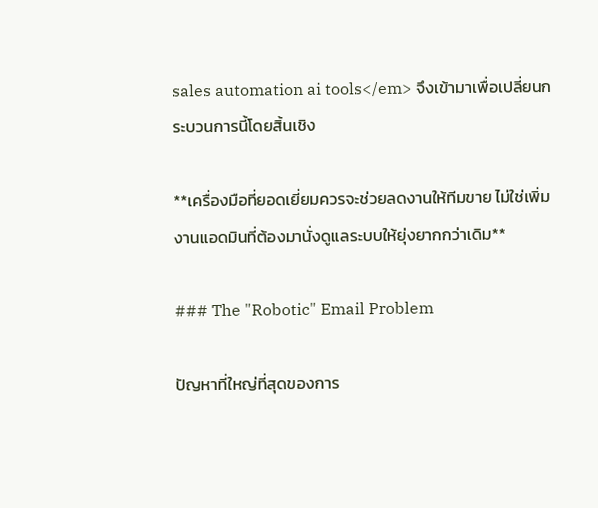sales automation ai tools</em> จึงเข้ามาเพื่อเปลี่ยนกระบวนการนี้โดยสิ้นเชิง

**เครื่องมือที่ยอดเยี่ยมควรจะช่วยลดงานให้ทีมขาย ไม่ใช่เพิ่มงานแอดมินที่ต้องมานั่งดูแลระบบให้ยุ่งยากกว่าเดิม**

### The "Robotic" Email Problem

ปัญหาที่ใหญ่ที่สุดของการ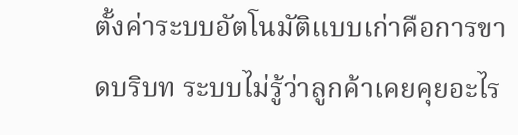ตั้งค่าระบบอัตโนมัติแบบเก่าคือการขาดบริบท ระบบไม่รู้ว่าลูกค้าเคยคุยอะไร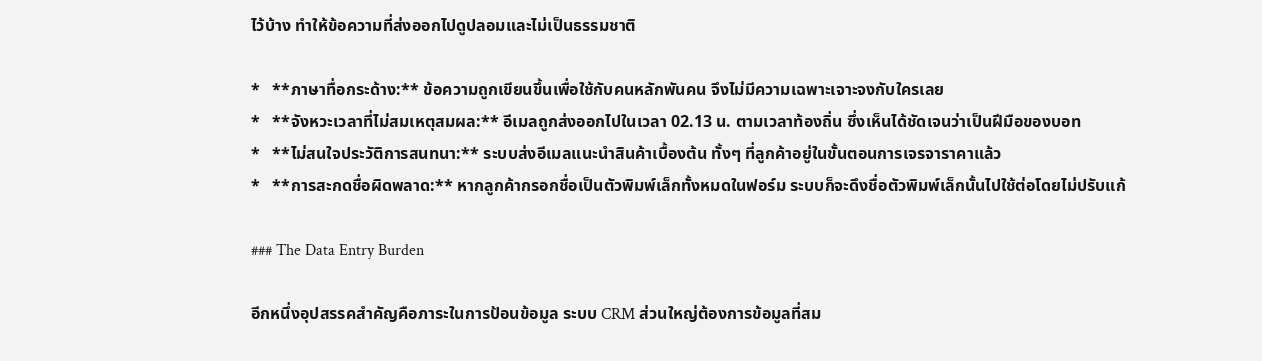ไว้บ้าง ทำให้ข้อความที่ส่งออกไปดูปลอมและไม่เป็นธรรมชาติ

*   **ภาษาทื่อกระด้าง:** ข้อความถูกเขียนขึ้นเพื่อใช้กับคนหลักพันคน จึงไม่มีความเฉพาะเจาะจงกับใครเลย
*   **จังหวะเวลาที่ไม่สมเหตุสมผล:** อีเมลถูกส่งออกไปในเวลา 02.13 น. ตามเวลาท้องถิ่น ซึ่งเห็นได้ชัดเจนว่าเป็นฝีมือของบอท
*   **ไม่สนใจประวัติการสนทนา:** ระบบส่งอีเมลแนะนำสินค้าเบื้องต้น ทั้งๆ ที่ลูกค้าอยู่ในขั้นตอนการเจรจาราคาแล้ว
*   **การสะกดชื่อผิดพลาด:** หากลูกค้ากรอกชื่อเป็นตัวพิมพ์เล็กทั้งหมดในฟอร์ม ระบบก็จะดึงชื่อตัวพิมพ์เล็กนั้นไปใช้ต่อโดยไม่ปรับแก้

### The Data Entry Burden

อีกหนึ่งอุปสรรคสำคัญคือภาระในการป้อนข้อมูล ระบบ CRM ส่วนใหญ่ต้องการข้อมูลที่สม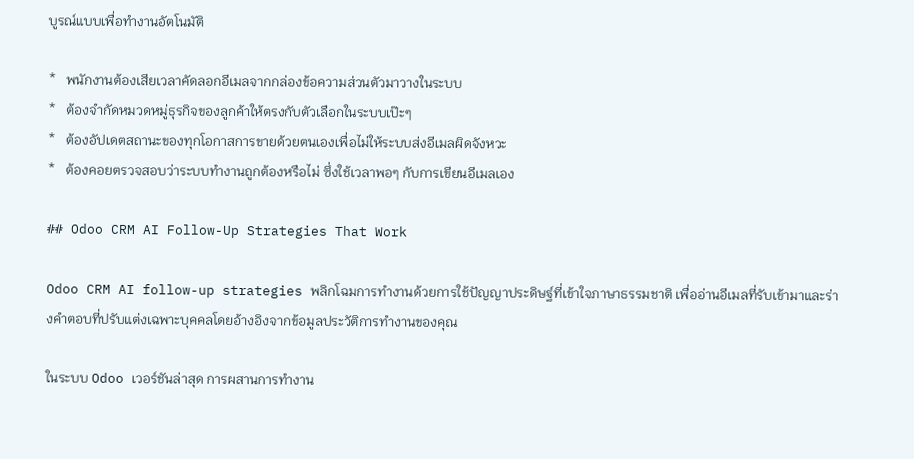บูรณ์แบบเพื่อทำงานอัตโนมัติ

*   พนักงานต้องเสียเวลาคัดลอกอีเมลจากกล่องข้อความส่วนตัวมาวางในระบบ
*   ต้องจำกัดหมวดหมู่ธุรกิจของลูกค้าให้ตรงกับตัวเลือกในระบบเป๊ะๆ
*   ต้องอัปเดตสถานะของทุกโอกาสการขายด้วยตนเองเพื่อไม่ให้ระบบส่งอีเมลผิดจังหวะ
*   ต้องคอยตรวจสอบว่าระบบทำงานถูกต้องหรือไม่ ซึ่งใช้เวลาพอๆ กับการเขียนอีเมลเอง

## Odoo CRM AI Follow-Up Strategies That Work

Odoo CRM AI follow-up strategies พลิกโฉมการทำงานด้วยการใช้ปัญญาประดิษฐ์ที่เข้าใจภาษาธรรมชาติ เพื่ออ่านอีเมลที่รับเข้ามาและร่างคำตอบที่ปรับแต่งเฉพาะบุคคลโดยอ้างอิงจากข้อมูลประวัติการทำงานของคุณ

ในระบบ Odoo เวอร์ชันล่าสุด การผสานการทำงาน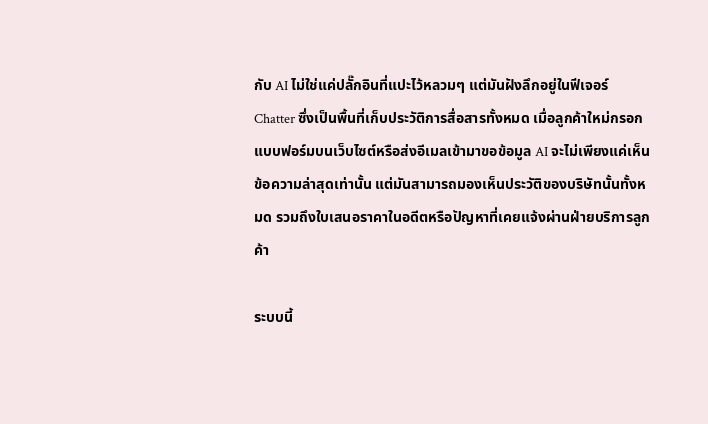กับ AI ไม่ใช่แค่ปลั๊กอินที่แปะไว้หลวมๆ แต่มันฝังลึกอยู่ในฟีเจอร์ Chatter ซึ่งเป็นพื้นที่เก็บประวัติการสื่อสารทั้งหมด เมื่อลูกค้าใหม่กรอกแบบฟอร์มบนเว็บไซต์หรือส่งอีเมลเข้ามาขอข้อมูล AI จะไม่เพียงแค่เห็นข้อความล่าสุดเท่านั้น แต่มันสามารถมองเห็นประวัติของบริษัทนั้นทั้งหมด รวมถึงใบเสนอราคาในอดีตหรือปัญหาที่เคยแจ้งผ่านฝ่ายบริการลูกค้า

ระบบนี้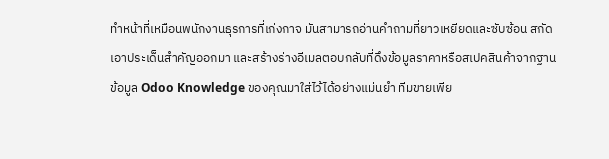ทำหน้าที่เหมือนพนักงานธุรการที่เก่งกาจ มันสามารถอ่านคำถามที่ยาวเหยียดและซับซ้อน สกัดเอาประเด็นสำคัญออกมา และสร้างร่างอีเมลตอบกลับที่ดึงข้อมูลราคาหรือสเปคสินค้าจากฐานข้อมูล Odoo Knowledge ของคุณมาใส่ไว้ได้อย่างแม่นยำ ทีมขายเพีย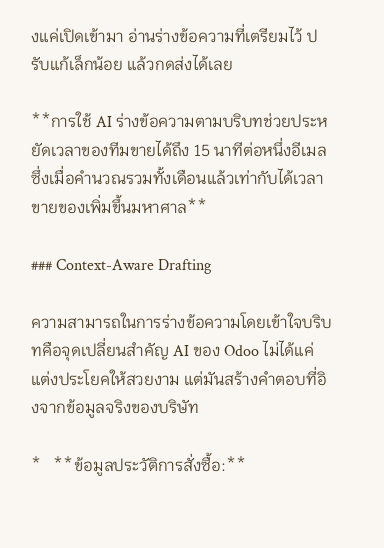งแค่เปิดเข้ามา อ่านร่างข้อความที่เตรียมไว้ ปรับแก้เล็กน้อย แล้วกดส่งได้เลย

**การใช้ AI ร่างข้อความตามบริบทช่วยประหยัดเวลาของทีมขายได้ถึง 15 นาทีต่อหนึ่งอีเมล ซึ่งเมื่อคำนวณรวมทั้งเดือนแล้วเท่ากับได้เวลาขายของเพิ่มขึ้นมหาศาล**

### Context-Aware Drafting

ความสามารถในการร่างข้อความโดยเข้าใจบริบทคือจุดเปลี่ยนสำคัญ AI ของ Odoo ไม่ได้แค่แต่งประโยคให้สวยงาม แต่มันสร้างคำตอบที่อิงจากข้อมูลจริงของบริษัท

*   **ข้อมูลประวัติการสั่งซื้อ:**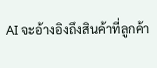AI จะอ้างอิงถึงสินค้าที่ลูกค้า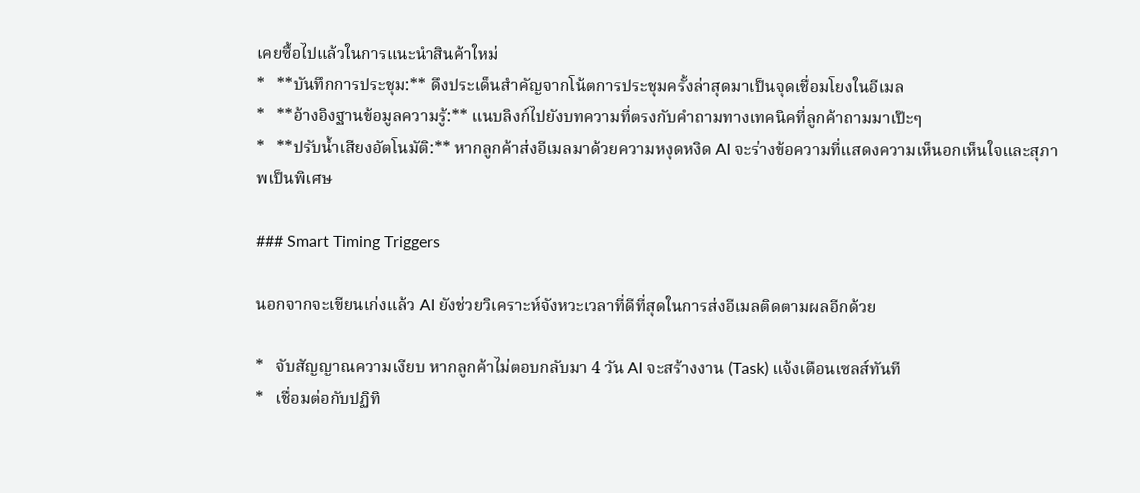เคยซื้อไปแล้วในการแนะนำสินค้าใหม่
*   **บันทึกการประชุม:** ดึงประเด็นสำคัญจากโน้ตการประชุมครั้งล่าสุดมาเป็นจุดเชื่อมโยงในอีเมล
*   **อ้างอิงฐานข้อมูลความรู้:** แนบลิงก์ไปยังบทความที่ตรงกับคำถามทางเทคนิคที่ลูกค้าถามมาเป๊ะๆ
*   **ปรับน้ำเสียงอัตโนมัติ:** หากลูกค้าส่งอีเมลมาด้วยความหงุดหงิด AI จะร่างข้อความที่แสดงความเห็นอกเห็นใจและสุภาพเป็นพิเศษ

### Smart Timing Triggers

นอกจากจะเขียนเก่งแล้ว AI ยังช่วยวิเคราะห์จังหวะเวลาที่ดีที่สุดในการส่งอีเมลติดตามผลอีกด้วย

*   จับสัญญาณความเงียบ หากลูกค้าไม่ตอบกลับมา 4 วัน AI จะสร้างงาน (Task) แจ้งเตือนเซลส์ทันที
*   เชื่อมต่อกับปฏิทิ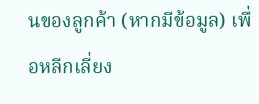นของลูกค้า (หากมีข้อมูล) เพื่อหลีกเลี่ยง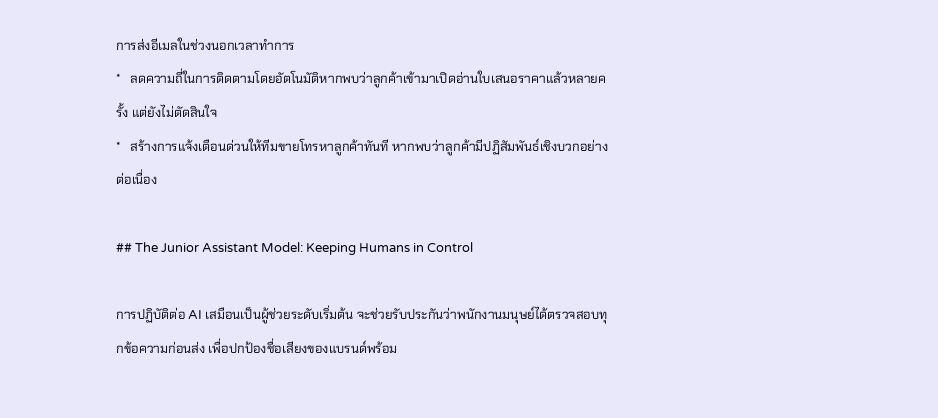การส่งอีเมลในช่วงนอกเวลาทำการ
*   ลดความถี่ในการติดตามโดยอัตโนมัติหากพบว่าลูกค้าเข้ามาเปิดอ่านใบเสนอราคาแล้วหลายครั้ง แต่ยังไม่ตัดสินใจ
*   สร้างการแจ้งเตือนด่วนให้ทีมขายโทรหาลูกค้าทันที หากพบว่าลูกค้ามีปฏิสัมพันธ์เชิงบวกอย่างต่อเนื่อง

## The Junior Assistant Model: Keeping Humans in Control

การปฏิบัติต่อ AI เสมือนเป็นผู้ช่วยระดับเริ่มต้น จะช่วยรับประกันว่าพนักงานมนุษย์ได้ตรวจสอบทุกข้อความก่อนส่ง เพื่อปกป้องชื่อเสียงของแบรนด์พร้อม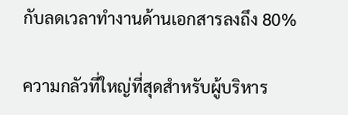กับลดเวลาทำงานด้านเอกสารลงถึง 80%

ความกลัวที่ใหญ่ที่สุดสำหรับผู้บริหาร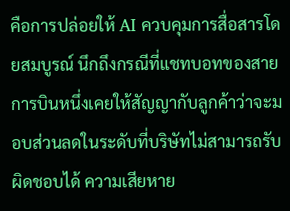คือการปล่อยให้ AI ควบคุมการสื่อสารโดยสมบูรณ์ นึกถึงกรณีที่แชทบอทของสายการบินหนึ่งเคยให้สัญญากับลูกค้าว่าจะมอบส่วนลดในระดับที่บริษัทไม่สามารถรับผิดชอบได้ ความเสียหาย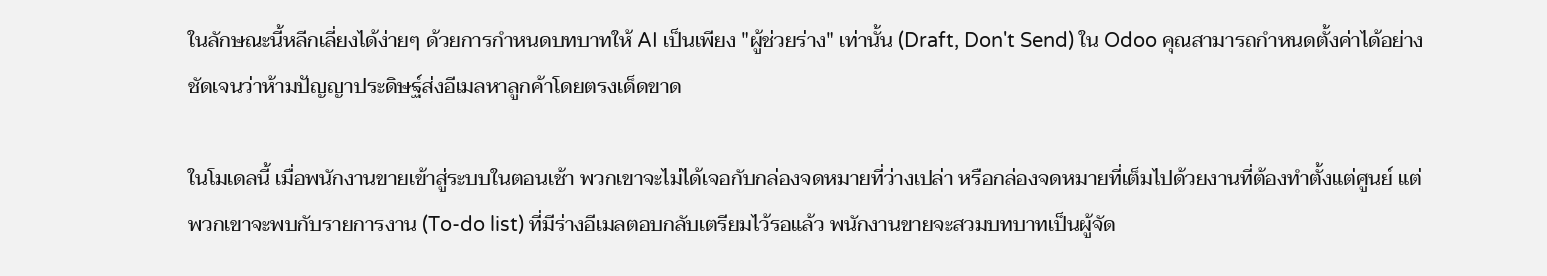ในลักษณะนี้หลีกเลี่ยงได้ง่ายๆ ด้วยการกำหนดบทบาทให้ AI เป็นเพียง "ผู้ช่วยร่าง" เท่านั้น (Draft, Don't Send) ใน Odoo คุณสามารถกำหนดตั้งค่าได้อย่างชัดเจนว่าห้ามปัญญาประดิษฐ์ส่งอีเมลหาลูกค้าโดยตรงเด็ดขาด

ในโมเดลนี้ เมื่อพนักงานขายเข้าสู่ระบบในตอนเช้า พวกเขาจะไม่ได้เจอกับกล่องจดหมายที่ว่างเปล่า หรือกล่องจดหมายที่เต็มไปด้วยงานที่ต้องทำตั้งแต่ศูนย์ แต่พวกเขาจะพบกับรายการงาน (To-do list) ที่มีร่างอีเมลตอบกลับเตรียมไว้รอแล้ว พนักงานขายจะสวมบทบาทเป็นผู้จัด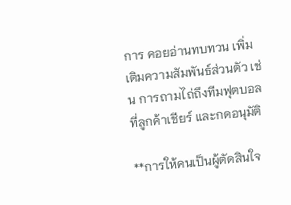การ คอยอ่านทบทวน เพิ่มเติมความสัมพันธ์ส่วนตัว เช่น การถามไถ่ถึงทีมฟุตบอลที่ลูกค้าเชียร์ และกดอนุมัติ

**การให้คนเป็นผู้ตัดสินใจ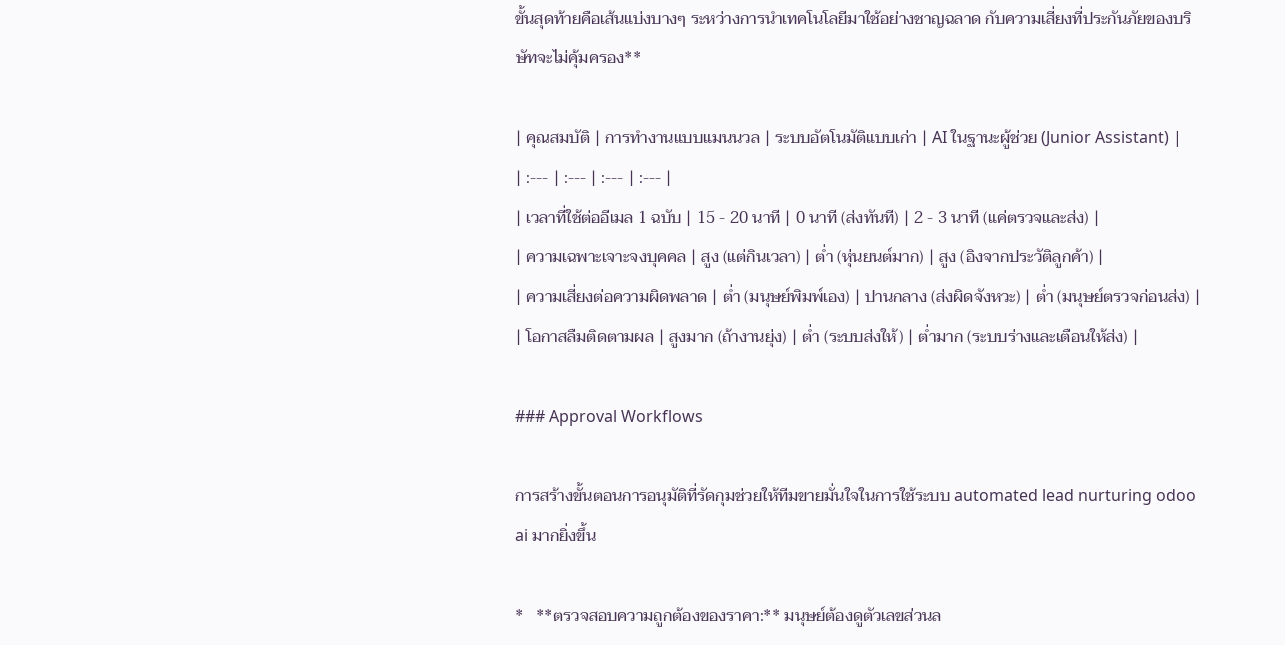ขั้นสุดท้ายคือเส้นแบ่งบางๆ ระหว่างการนำเทคโนโลยีมาใช้อย่างชาญฉลาด กับความเสี่ยงที่ประกันภัยของบริษัทจะไม่คุ้มครอง**

| คุณสมบัติ | การทำงานแบบแมนนวล | ระบบอัตโนมัติแบบเก่า | AI ในฐานะผู้ช่วย (Junior Assistant) |
| :--- | :--- | :--- | :--- |
| เวลาที่ใช้ต่ออีเมล 1 ฉบับ | 15 - 20 นาที | 0 นาที (ส่งทันที) | 2 - 3 นาที (แค่ตรวจและส่ง) |
| ความเฉพาะเจาะจงบุคคล | สูง (แต่กินเวลา) | ต่ำ (หุ่นยนต์มาก) | สูง (อิงจากประวัติลูกค้า) |
| ความเสี่ยงต่อความผิดพลาด | ต่ำ (มนุษย์พิมพ์เอง) | ปานกลาง (ส่งผิดจังหวะ) | ต่ำ (มนุษย์ตรวจก่อนส่ง) |
| โอกาสลืมติดตามผล | สูงมาก (ถ้างานยุ่ง) | ต่ำ (ระบบส่งให้) | ต่ำมาก (ระบบร่างและเตือนให้ส่ง) |

### Approval Workflows

การสร้างขั้นตอนการอนุมัติที่รัดกุมช่วยให้ทีมขายมั่นใจในการใช้ระบบ automated lead nurturing odoo ai มากยิ่งขึ้น

*   **ตรวจสอบความถูกต้องของราคา:** มนุษย์ต้องดูตัวเลขส่วนล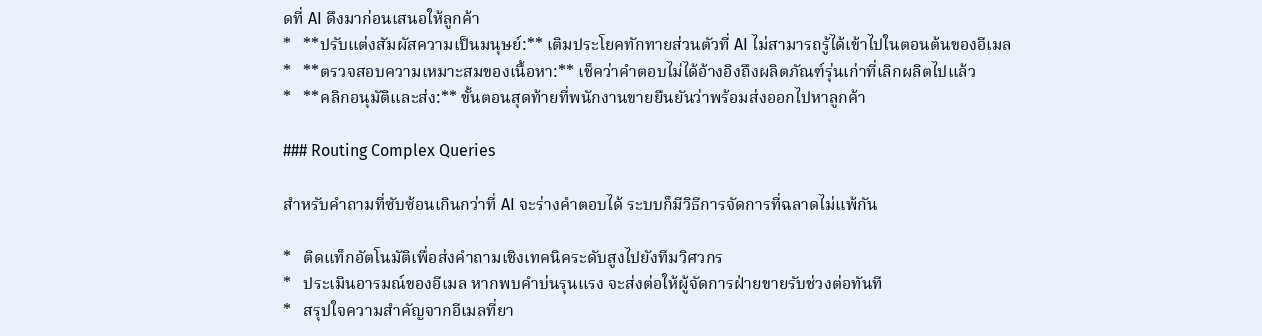ดที่ AI ดึงมาก่อนเสนอให้ลูกค้า
*   **ปรับแต่งสัมผัสความเป็นมนุษย์:** เติมประโยคทักทายส่วนตัวที่ AI ไม่สามารถรู้ได้เข้าไปในตอนต้นของอีเมล
*   **ตรวจสอบความเหมาะสมของเนื้อหา:** เช็คว่าคำตอบไม่ได้อ้างอิงถึงผลิตภัณฑ์รุ่นเก่าที่เลิกผลิตไปแล้ว
*   **คลิกอนุมัติและส่ง:** ขั้นตอนสุดท้ายที่พนักงานขายยืนยันว่าพร้อมส่งออกไปหาลูกค้า

### Routing Complex Queries

สำหรับคำถามที่ซับซ้อนเกินกว่าที่ AI จะร่างคำตอบได้ ระบบก็มีวิธีการจัดการที่ฉลาดไม่แพ้กัน

*   ติดแท็กอัตโนมัติเพื่อส่งคำถามเชิงเทคนิคระดับสูงไปยังทีมวิศวกร
*   ประเมินอารมณ์ของอีเมล หากพบคำบ่นรุนแรง จะส่งต่อให้ผู้จัดการฝ่ายขายรับช่วงต่อทันที
*   สรุปใจความสำคัญจากอีเมลที่ยา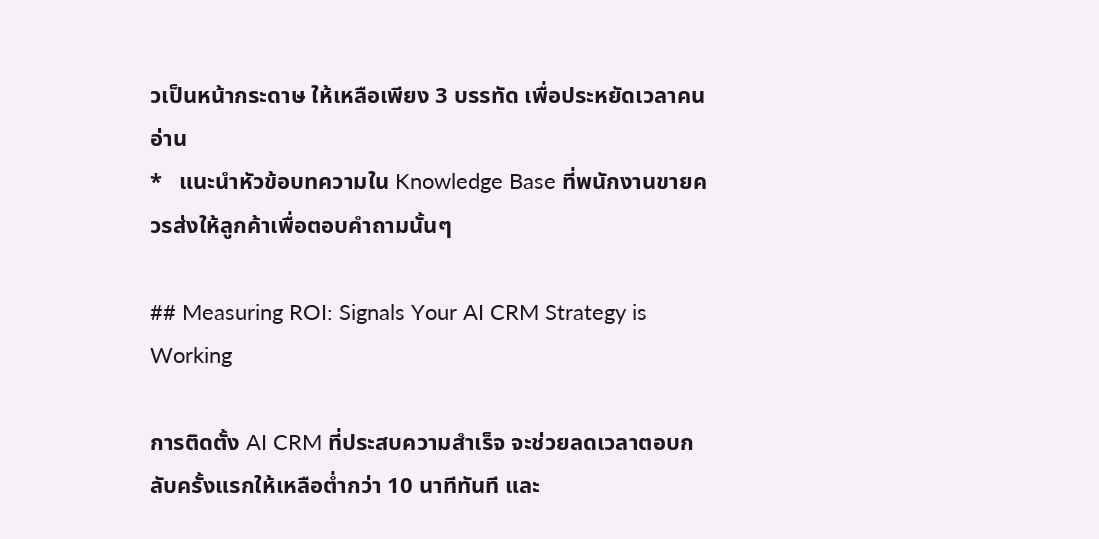วเป็นหน้ากระดาษ ให้เหลือเพียง 3 บรรทัด เพื่อประหยัดเวลาคนอ่าน
*   แนะนำหัวข้อบทความใน Knowledge Base ที่พนักงานขายควรส่งให้ลูกค้าเพื่อตอบคำถามนั้นๆ

## Measuring ROI: Signals Your AI CRM Strategy is Working

การติดตั้ง AI CRM ที่ประสบความสำเร็จ จะช่วยลดเวลาตอบกลับครั้งแรกให้เหลือต่ำกว่า 10 นาทีทันที และ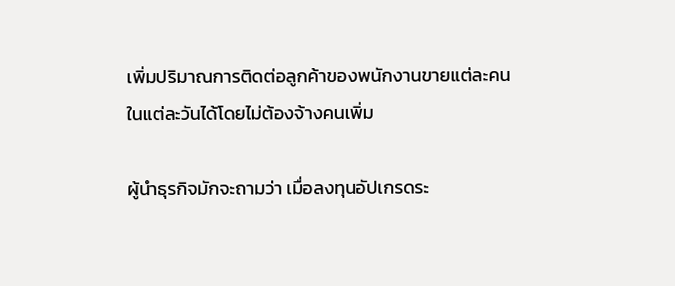เพิ่มปริมาณการติดต่อลูกค้าของพนักงานขายแต่ละคนในแต่ละวันได้โดยไม่ต้องจ้างคนเพิ่ม

ผู้นำธุรกิจมักจะถามว่า เมื่อลงทุนอัปเกรดระ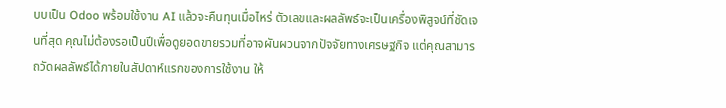บบเป็น Odoo พร้อมใช้งาน AI แล้วจะคืนทุนเมื่อไหร่ ตัวเลขและผลลัพธ์จะเป็นเครื่องพิสูจน์ที่ชัดเจนที่สุด คุณไม่ต้องรอเป็นปีเพื่อดูยอดขายรวมที่อาจผันผวนจากปัจจัยทางเศรษฐกิจ แต่คุณสามารถวัดผลลัพธ์ได้ภายในสัปดาห์แรกของการใช้งาน ให้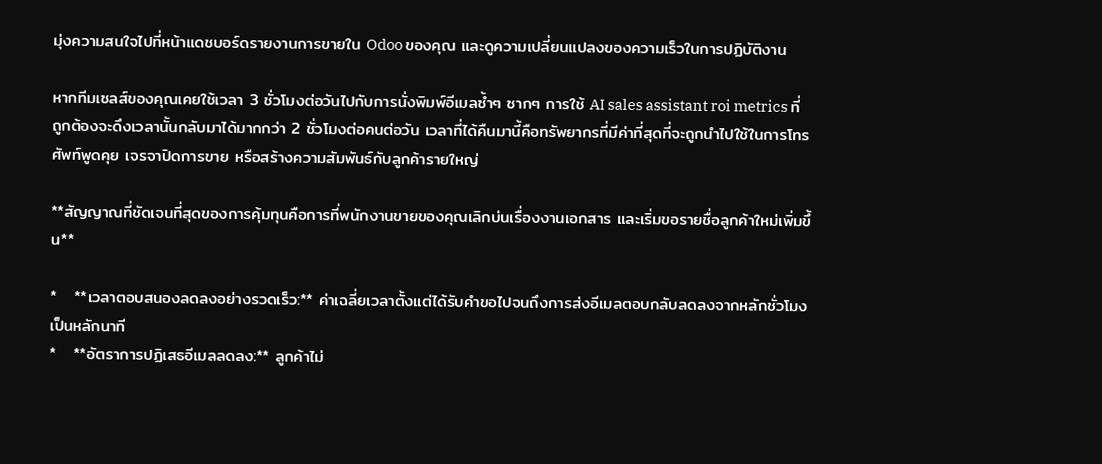มุ่งความสนใจไปที่หน้าแดชบอร์ดรายงานการขายใน Odoo ของคุณ และดูความเปลี่ยนแปลงของความเร็วในการปฏิบัติงาน

หากทีมเซลส์ของคุณเคยใช้เวลา 3 ชั่วโมงต่อวันไปกับการนั่งพิมพ์อีเมลซ้ำๆ ซากๆ การใช้ AI sales assistant roi metrics ที่ถูกต้องจะดึงเวลานั้นกลับมาได้มากกว่า 2 ชั่วโมงต่อคนต่อวัน เวลาที่ได้คืนมานี้คือทรัพยากรที่มีค่าที่สุดที่จะถูกนำไปใช้ในการโทรศัพท์พูดคุย เจรจาปิดการขาย หรือสร้างความสัมพันธ์กับลูกค้ารายใหญ่

**สัญญาณที่ชัดเจนที่สุดของการคุ้มทุนคือการที่พนักงานขายของคุณเลิกบ่นเรื่องงานเอกสาร และเริ่มขอรายชื่อลูกค้าใหม่เพิ่มขึ้น**

*   **เวลาตอบสนองลดลงอย่างรวดเร็ว:** ค่าเฉลี่ยเวลาตั้งแต่ได้รับคำขอไปจนถึงการส่งอีเมลตอบกลับลดลงจากหลักชั่วโมงเป็นหลักนาที
*   **อัตราการปฏิเสธอีเมลลดลง:** ลูกค้าไม่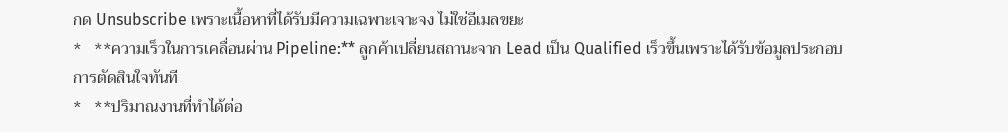กด Unsubscribe เพราะเนื้อหาที่ได้รับมีความเฉพาะเจาะจง ไม่ใช่อีเมลขยะ
*   **ความเร็วในการเคลื่อนผ่าน Pipeline:** ลูกค้าเปลี่ยนสถานะจาก Lead เป็น Qualified เร็วขึ้นเพราะได้รับข้อมูลประกอบการตัดสินใจทันที
*   **ปริมาณงานที่ทำได้ต่อ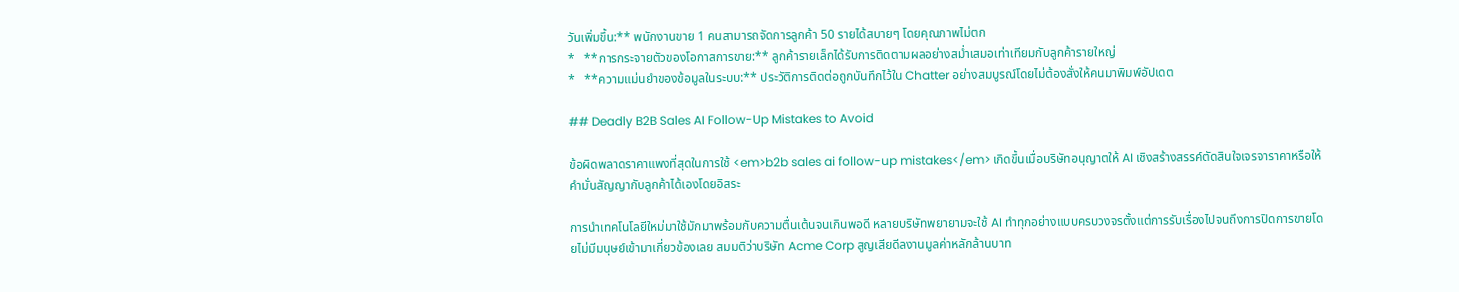วันเพิ่มขึ้น:** พนักงานขาย 1 คนสามารถจัดการลูกค้า 50 รายได้สบายๆ โดยคุณภาพไม่ตก
*   **การกระจายตัวของโอกาสการขาย:** ลูกค้ารายเล็กได้รับการติดตามผลอย่างสม่ำเสมอเท่าเทียมกับลูกค้ารายใหญ่
*   **ความแม่นยำของข้อมูลในระบบ:** ประวัติการติดต่อถูกบันทึกไว้ใน Chatter อย่างสมบูรณ์โดยไม่ต้องสั่งให้คนมาพิมพ์อัปเดต

## Deadly B2B Sales AI Follow-Up Mistakes to Avoid

ข้อผิดพลาดราคาแพงที่สุดในการใช้ <em>b2b sales ai follow-up mistakes</em> เกิดขึ้นเมื่อบริษัทอนุญาตให้ AI เชิงสร้างสรรค์ตัดสินใจเจรจาราคาหรือให้คำมั่นสัญญากับลูกค้าได้เองโดยอิสระ

การนำเทคโนโลยีใหม่มาใช้มักมาพร้อมกับความตื่นเต้นจนเกินพอดี หลายบริษัทพยายามจะใช้ AI ทำทุกอย่างแบบครบวงจรตั้งแต่การรับเรื่องไปจนถึงการปิดการขายโดยไม่มีมนุษย์เข้ามาเกี่ยวข้องเลย สมมติว่าบริษัท Acme Corp สูญเสียดีลงานมูลค่าหลักล้านบาท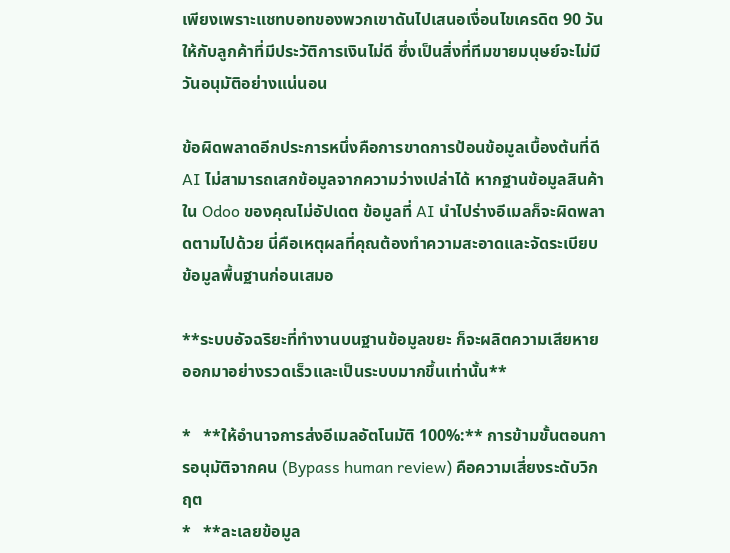เพียงเพราะแชทบอทของพวกเขาดันไปเสนอเงื่อนไขเครดิต 90 วันให้กับลูกค้าที่มีประวัติการเงินไม่ดี ซึ่งเป็นสิ่งที่ทีมขายมนุษย์จะไม่มีวันอนุมัติอย่างแน่นอน

ข้อผิดพลาดอีกประการหนึ่งคือการขาดการป้อนข้อมูลเบื้องต้นที่ดี AI ไม่สามารถเสกข้อมูลจากความว่างเปล่าได้ หากฐานข้อมูลสินค้าใน Odoo ของคุณไม่อัปเดต ข้อมูลที่ AI นำไปร่างอีเมลก็จะผิดพลาดตามไปด้วย นี่คือเหตุผลที่คุณต้องทำความสะอาดและจัดระเบียบข้อมูลพื้นฐานก่อนเสมอ

**ระบบอัจฉริยะที่ทำงานบนฐานข้อมูลขยะ ก็จะผลิตความเสียหายออกมาอย่างรวดเร็วและเป็นระบบมากขึ้นเท่านั้น**

*   **ให้อำนาจการส่งอีเมลอัตโนมัติ 100%:** การข้ามขั้นตอนการอนุมัติจากคน (Bypass human review) คือความเสี่ยงระดับวิกฤต
*   **ละเลยข้อมูล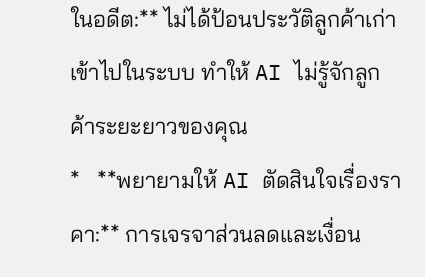ในอดีต:** ไม่ได้ป้อนประวัติลูกค้าเก่าเข้าไปในระบบ ทำให้ AI ไม่รู้จักลูกค้าระยะยาวของคุณ
*   **พยายามให้ AI ตัดสินใจเรื่องราคา:** การเจรจาส่วนลดและเงื่อน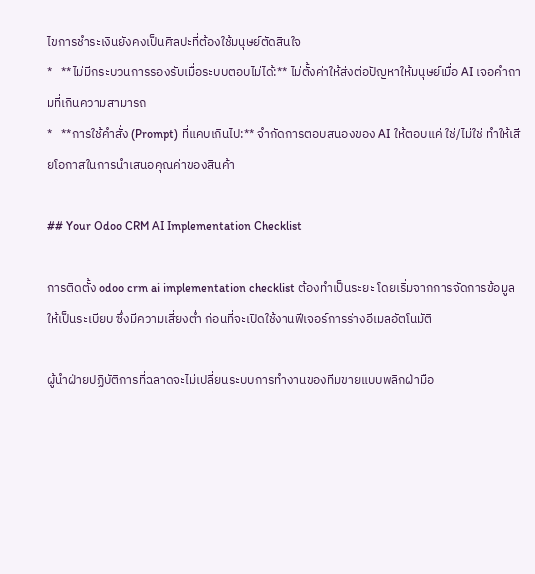ไขการชำระเงินยังคงเป็นศิลปะที่ต้องใช้มนุษย์ตัดสินใจ
*   **ไม่มีกระบวนการรองรับเมื่อระบบตอบไม่ได้:** ไม่ตั้งค่าให้ส่งต่อปัญหาให้มนุษย์เมื่อ AI เจอคำถามที่เกินความสามารถ
*   **การใช้คำสั่ง (Prompt) ที่แคบเกินไป:** จำกัดการตอบสนองของ AI ให้ตอบแค่ ใช่/ไม่ใช่ ทำให้เสียโอกาสในการนำเสนอคุณค่าของสินค้า

## Your Odoo CRM AI Implementation Checklist

การติดตั้ง odoo crm ai implementation checklist ต้องทำเป็นระยะ โดยเริ่มจากการจัดการข้อมูลให้เป็นระเบียบ ซึ่งมีความเสี่ยงต่ำ ก่อนที่จะเปิดใช้งานฟีเจอร์การร่างอีเมลอัตโนมัติ

ผู้นำฝ่ายปฏิบัติการที่ฉลาดจะไม่เปลี่ยนระบบการทำงานของทีมขายแบบพลิกฝ่ามือ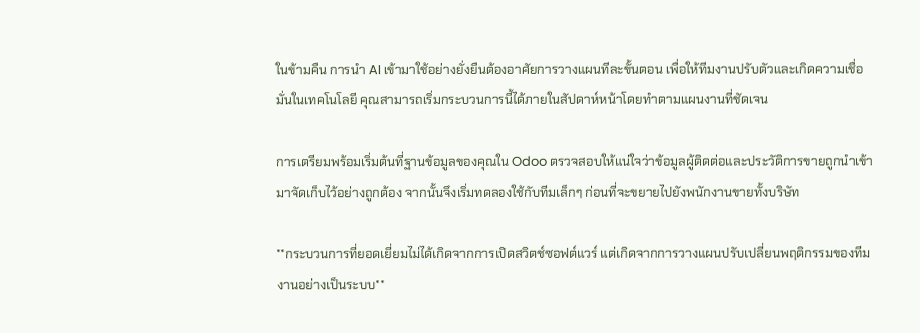ในข้ามคืน การนำ AI เข้ามาใช้อย่างยั่งยืนต้องอาศัยการวางแผนทีละขั้นตอน เพื่อให้ทีมงานปรับตัวและเกิดความเชื่อมั่นในเทคโนโลยี คุณสามารถเริ่มกระบวนการนี้ได้ภายในสัปดาห์หน้าโดยทำตามแผนงานที่ชัดเจน

การเตรียมพร้อมเริ่มต้นที่ฐานข้อมูลของคุณใน Odoo ตรวจสอบให้แน่ใจว่าข้อมูลผู้ติดต่อและประวัติการขายถูกนำเข้ามาจัดเก็บไว้อย่างถูกต้อง จากนั้นจึงเริ่มทดลองใช้กับทีมเล็กๆ ก่อนที่จะขยายไปยังพนักงานขายทั้งบริษัท

**กระบวนการที่ยอดเยี่ยมไม่ได้เกิดจากการเปิดสวิตช์ซอฟต์แวร์ แต่เกิดจากการวางแผนปรับเปลี่ยนพฤติกรรมของทีมงานอย่างเป็นระบบ**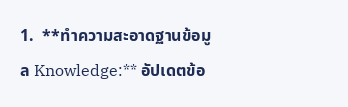1.  **ทำความสะอาดฐานข้อมูล Knowledge:** อัปเดตข้อ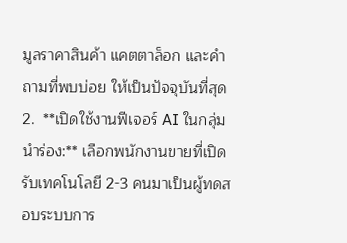มูลราคาสินค้า แคตตาล็อก และคำถามที่พบบ่อย ให้เป็นปัจจุบันที่สุด
2.  **เปิดใช้งานฟีเจอร์ AI ในกลุ่มนำร่อง:** เลือกพนักงานขายที่เปิดรับเทคโนโลยี 2-3 คนมาเป็นผู้ทดสอบระบบการ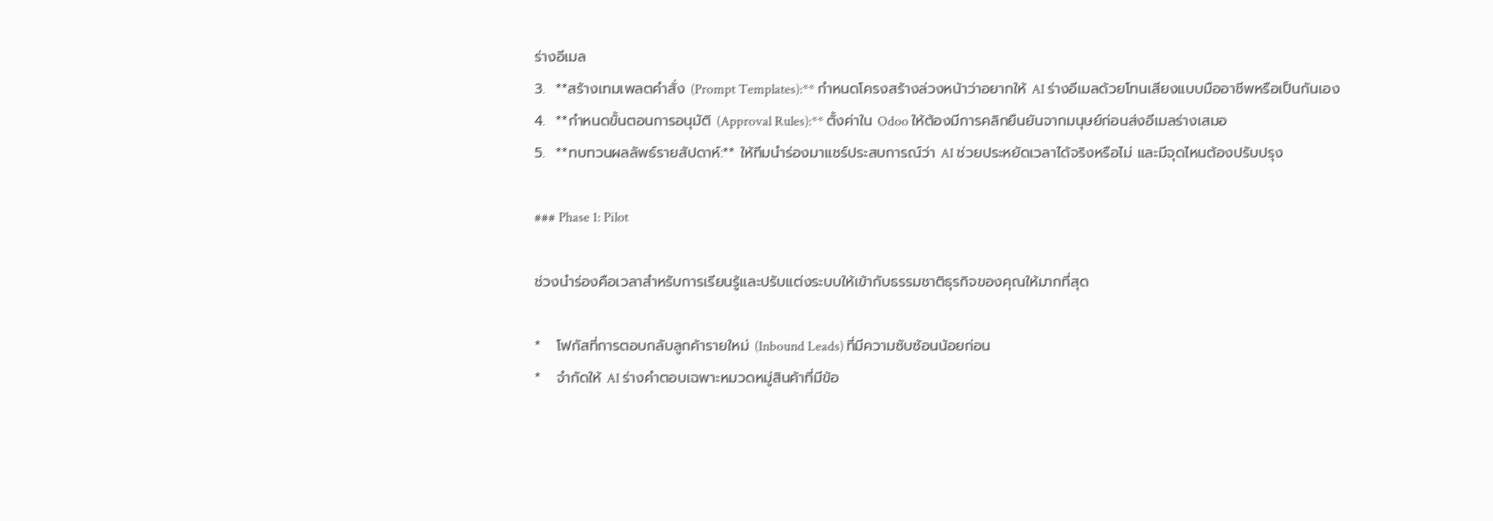ร่างอีเมล
3.  **สร้างเทมเพลตคำสั่ง (Prompt Templates):** กำหนดโครงสร้างล่วงหน้าว่าอยากให้ AI ร่างอีเมลด้วยโทนเสียงแบบมืออาชีพหรือเป็นกันเอง
4.  **กำหนดขั้นตอนการอนุมัติ (Approval Rules):** ตั้งค่าใน Odoo ให้ต้องมีการคลิกยืนยันจากมนุษย์ก่อนส่งอีเมลร่างเสมอ
5.  **ทบทวนผลลัพธ์รายสัปดาห์:** ให้ทีมนำร่องมาแชร์ประสบการณ์ว่า AI ช่วยประหยัดเวลาได้จริงหรือไม่ และมีจุดไหนต้องปรับปรุง

### Phase 1: Pilot

ช่วงนำร่องคือเวลาสำหรับการเรียนรู้และปรับแต่งระบบให้เข้ากับธรรมชาติธุรกิจของคุณให้มากที่สุด

*   โฟกัสที่การตอบกลับลูกค้ารายใหม่ (Inbound Leads) ที่มีความซับซ้อนน้อยก่อน
*   จำกัดให้ AI ร่างคำตอบเฉพาะหมวดหมู่สินค้าที่มีข้อ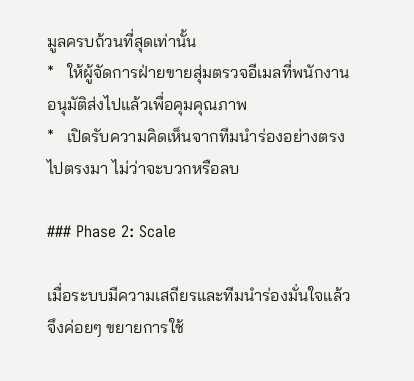มูลครบถ้วนที่สุดเท่านั้น
*   ให้ผู้จัดการฝ่ายขายสุ่มตรวจอีเมลที่พนักงานอนุมัติส่งไปแล้วเพื่อคุมคุณภาพ
*   เปิดรับความคิดเห็นจากทีมนำร่องอย่างตรงไปตรงมา ไม่ว่าจะบวกหรือลบ

### Phase 2: Scale

เมื่อระบบมีความเสถียรและทีมนำร่องมั่นใจแล้ว จึงค่อยๆ ขยายการใช้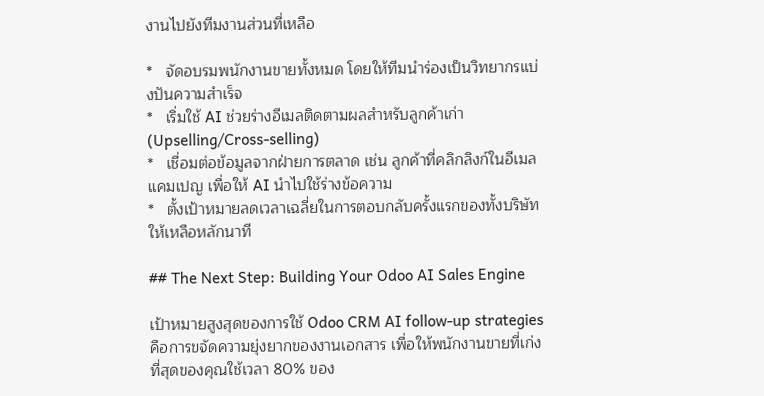งานไปยังทีมงานส่วนที่เหลือ

*   จัดอบรมพนักงานขายทั้งหมด โดยให้ทีมนำร่องเป็นวิทยากรแบ่งปันความสำเร็จ
*   เริ่มใช้ AI ช่วยร่างอีเมลติดตามผลสำหรับลูกค้าเก่า (Upselling/Cross-selling)
*   เชื่อมต่อข้อมูลจากฝ่ายการตลาด เช่น ลูกค้าที่คลิกลิงก์ในอีเมลแคมเปญ เพื่อให้ AI นำไปใช้ร่างข้อความ
*   ตั้งเป้าหมายลดเวลาเฉลี่ยในการตอบกลับครั้งแรกของทั้งบริษัทให้เหลือหลักนาที

## The Next Step: Building Your Odoo AI Sales Engine

เป้าหมายสูงสุดของการใช้ Odoo CRM AI follow-up strategies คือการขจัดความยุ่งยากของงานเอกสาร เพื่อให้พนักงานขายที่เก่งที่สุดของคุณใช้เวลา 80% ของ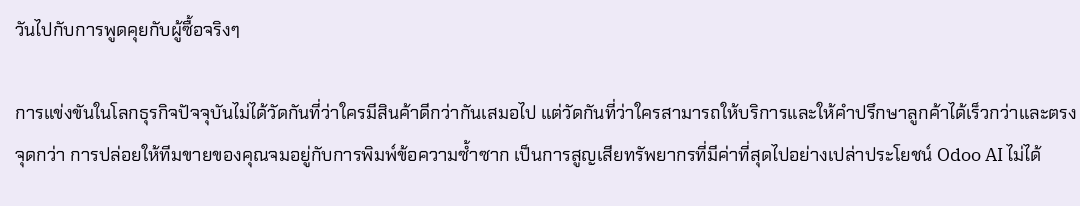วันไปกับการพูดคุยกับผู้ซื้อจริงๆ

การแข่งขันในโลกธุรกิจปัจจุบันไม่ได้วัดกันที่ว่าใครมีสินค้าดีกว่ากันเสมอไป แต่วัดกันที่ว่าใครสามารถให้บริการและให้คำปรึกษาลูกค้าได้เร็วกว่าและตรงจุดกว่า การปล่อยให้ทีมขายของคุณจมอยู่กับการพิมพ์ข้อความซ้ำซาก เป็นการสูญเสียทรัพยากรที่มีค่าที่สุดไปอย่างเปล่าประโยชน์ Odoo AI ไม่ได้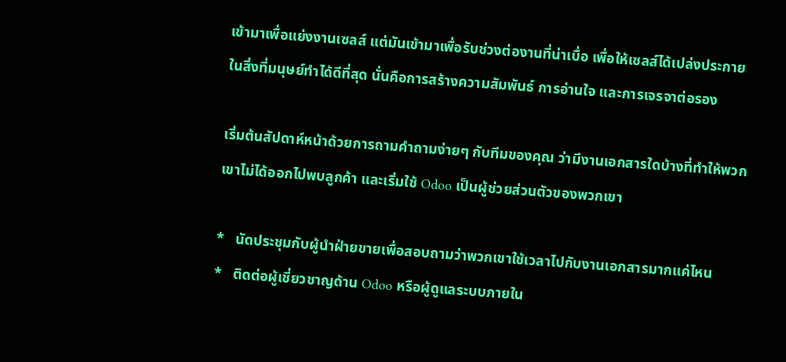เข้ามาเพื่อแย่งงานเซลส์ แต่มันเข้ามาเพื่อรับช่วงต่องานที่น่าเบื่อ เพื่อให้เซลส์ได้เปล่งประกายในสิ่งที่มนุษย์ทำได้ดีที่สุด นั่นคือการสร้างความสัมพันธ์ การอ่านใจ และการเจรจาต่อรอง

เริ่มต้นสัปดาห์หน้าด้วยการถามคำถามง่ายๆ กับทีมของคุณ ว่ามีงานเอกสารใดบ้างที่ทำให้พวกเขาไม่ได้ออกไปพบลูกค้า และเริ่มใช้ Odoo เป็นผู้ช่วยส่วนตัวของพวกเขา

*   นัดประชุมกับผู้นำฝ่ายขายเพื่อสอบถามว่าพวกเขาใช้เวลาไปกับงานเอกสารมากแค่ไหน
*   ติดต่อผู้เชี่ยวชาญด้าน Odoo หรือผู้ดูแลระบบภายใน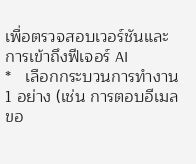เพื่อตรวจสอบเวอร์ชันและการเข้าถึงฟีเจอร์ AI
*   เลือกกระบวนการทำงาน 1 อย่าง (เช่น การตอบอีเมลขอ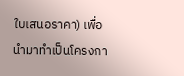ใบเสนอราคา) เพื่อนำมาทำเป็นโครงกา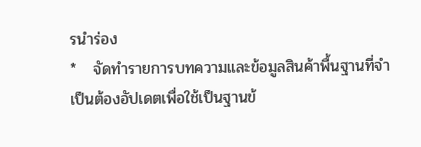รนำร่อง
*   จัดทำรายการบทความและข้อมูลสินค้าพื้นฐานที่จำเป็นต้องอัปเดตเพื่อใช้เป็นฐานข้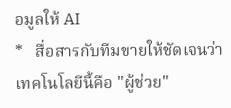อมูลให้ AI
*   สื่อสารกับทีมขายให้ชัดเจนว่าเทคโนโลยีนี้คือ "ผู้ช่วย"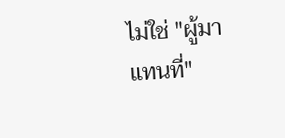ไม่ใช่ "ผู้มาแทนที่"